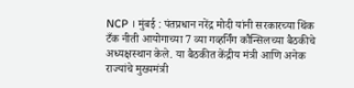NCP । मुंबई : पंतप्रधान नरेंद्र मोदी यांनी सरकारच्या थिंक टँक नीती आयोगाच्या 7 व्या गव्हर्निंग कौन्सिलच्या बैठकीचे अध्यक्षस्थान केले. या बैठकीत केंद्रीय मंत्री आणि अनेक राज्यांचे मुख्यमंत्री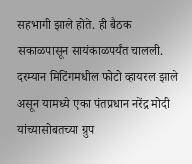सहभागी झाले होते. ही बैठक सकाळपासून सायंकाळपर्यंत चालली. दरम्यान मिटिंगमधील फोटो व्हायरल झाले असून यामध्ये एका पंतप्रधान नरेंद्र मोदी यांच्यासोबतच्या ग्रुप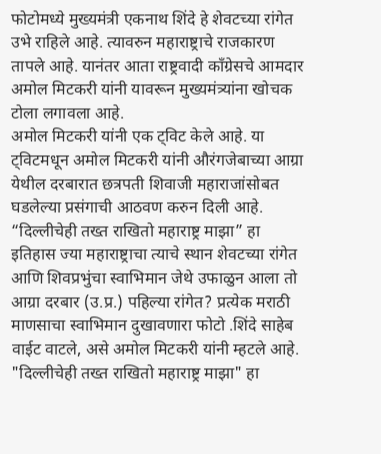फोटोमध्ये मुख्यमंत्री एकनाथ शिंदे हे शेवटच्या रांगेत उभे राहिले आहे. त्यावरुन महाराष्ट्राचे राजकारण तापले आहे. यानंतर आता राष्ट्रवादी काँग्रेसचे आमदार अमोल मिटकरी यांनी यावरून मुख्यमंत्र्यांना खोचक टोला लगावला आहे.
अमोल मिटकरी यांनी एक ट्विट केले आहे. या ट्विटमधून अमोल मिटकरी यांनी औरंगजेबाच्या आग्रा येथील दरबारात छत्रपती शिवाजी महाराजांसोबत घडलेल्या प्रसंगाची आठवण करुन दिली आहे. “दिल्लीचेही तख्त राखितो महाराष्ट्र माझा” हा इतिहास ज्या महाराष्ट्राचा त्याचे स्थान शेवटच्या रांगेत आणि शिवप्रभुंचा स्वाभिमान जेथे उफाळुन आला तो आग्रा दरबार (उ.प्र.) पहिल्या रांगेत? प्रत्येक मराठी माणसाचा स्वाभिमान दुखावणारा फोटो .शिंदे साहेब वाईट वाटले, असे अमोल मिटकरी यांनी म्हटले आहे.
"दिल्लीचेही तख्त राखितो महाराष्ट्र माझा" हा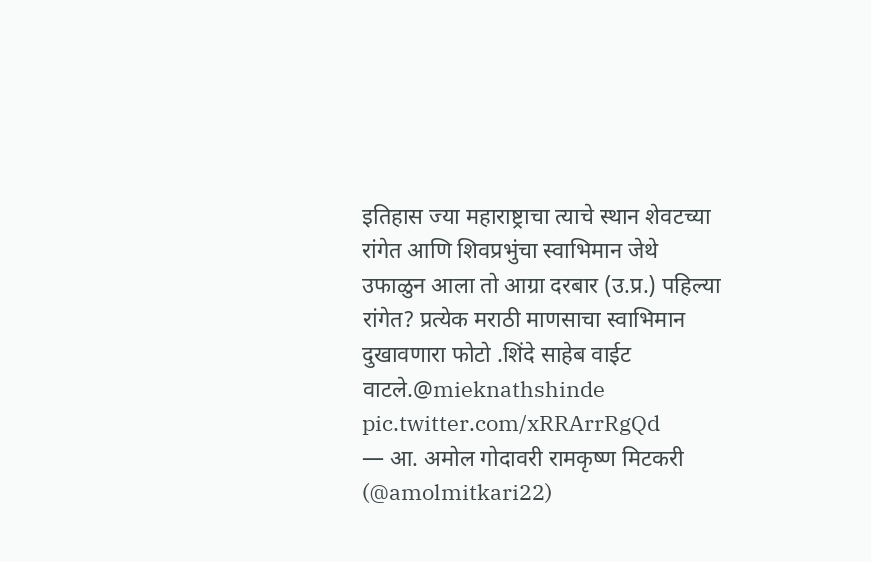इतिहास ज्या महाराष्ट्राचा त्याचे स्थान शेवटच्या रांगेत आणि शिवप्रभुंचा स्वाभिमान जेथे उफाळुन आला तो आग्रा दरबार (उ.प्र.) पहिल्या रांगेत? प्रत्येक मराठी माणसाचा स्वाभिमान दुखावणारा फोटो .शिंदे साहेब वाईट वाटले.@mieknathshinde pic.twitter.com/xRRArrRgQd
— आ. अमोल गोदावरी रामकृष्ण मिटकरी (@amolmitkari22)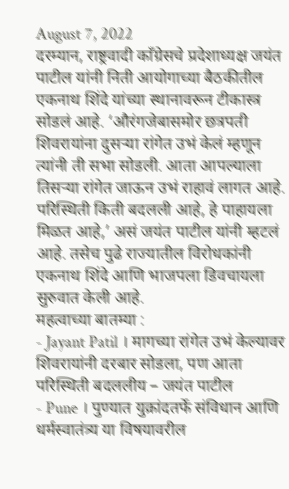August 7, 2022
दरम्यान, राष्ट्रवादी काँग्रेसचे प्रदेशाध्यक्ष जयंत पाटील यांनी निती आयोगाच्या बैठकीतील एकनाथ शिंदे यांच्या स्थानावरून टीकास्त्र सोडलं आहे. ‘औरंगजेबासमोर छत्रपती शिवरायांना दुसऱ्या रांगेत उभं केलं म्हणून त्यांनी ती सभा सोडली. आता आपल्याला तिसऱ्या रांगेत जाऊन उभं राहावं लागत आहे. परिस्थिती किती बदलली आहे, हे पाहायला मिळत आहे,’ असं जयंत पाटील यांनी म्हटलं आहे. तसेच पुढे राज्यातील विरोधकांनी एकनाथ शिंदे आणि भाजपला डिवचायला सुरुवात केली आहे.
महत्वाच्या बातम्या :
- Jayant Patil । मागच्या रांगेत उभं केल्यावर शिवरायांनी दरबार सोडला, पण आता परिस्थिती बदललीय – जयंत पाटील
- Pune । पुण्यात युक्रांदतर्फे संविधान आणि धर्मस्वातंत्र्य या विषयावरील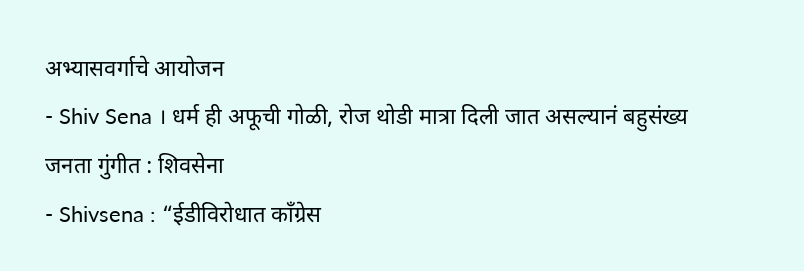अभ्यासवर्गाचे आयोजन
- Shiv Sena । धर्म ही अफूची गोळी, रोज थोडी मात्रा दिली जात असल्यानं बहुसंख्य जनता गुंगीत : शिवसेना
- Shivsena : “ईडीविरोधात काँग्रेस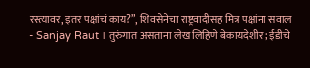रस्त्यावर, इतर पक्षांचं काय?”, शिवसेनेचा राष्ट्रवादीसह मित्र पक्षांना सवाल
- Sanjay Raut । तुरुंगात असताना लेख लिहिणे बेकायदेशीर; ईडीचे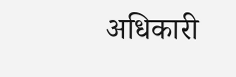अधिकारी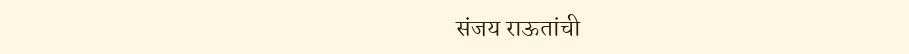संजय राऊतांची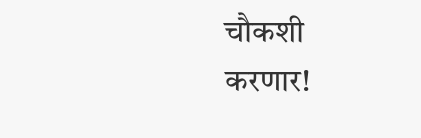चौकशी करणार!